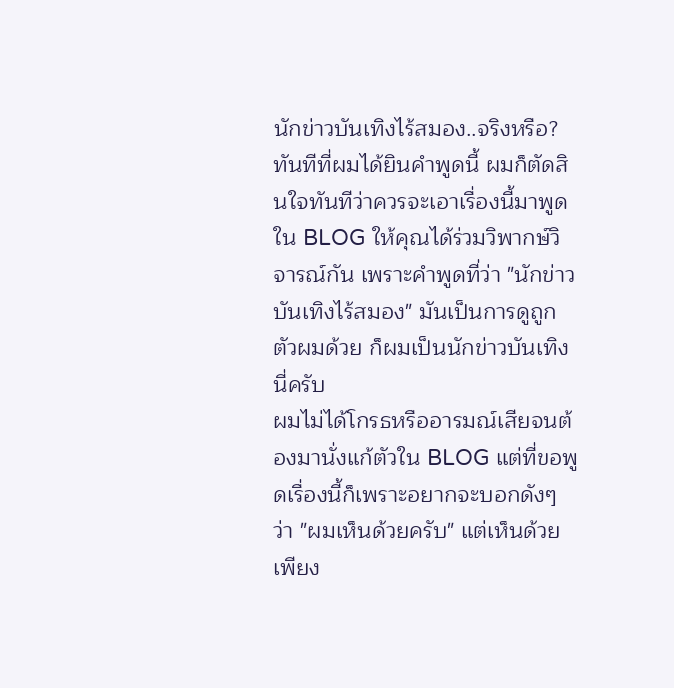นักข่าวบันเทิงไร้สมอง..จริงหรือ?
ทันทีที่ผมได้ยินคำพูดนี้ ผมก็ตัดสินใจทันทีว่าควรจะเอาเรื่องนี้มาพูดใน BLOG ให้คุณได้ร่วมวิพากษ์วิจารณ์กัน เพราะคำพูดที่ว่า "นักข่าวบันเทิงไร้สมอง" มันเป็นการดูถูกตัวผมด้วย ก็ผมเป็นนักข่าวบันเทิงนี่ครับ
ผมไม่ได้โกรธหรืออารมณ์เสียจนต้องมานั่งแก้ตัวใน BLOG แต่ที่ขอพูดเรื่องนี้ก็เพราะอยากจะบอกดังๆ ว่า "ผมเห็นด้วยครับ" แต่เห็นด้วยเพียง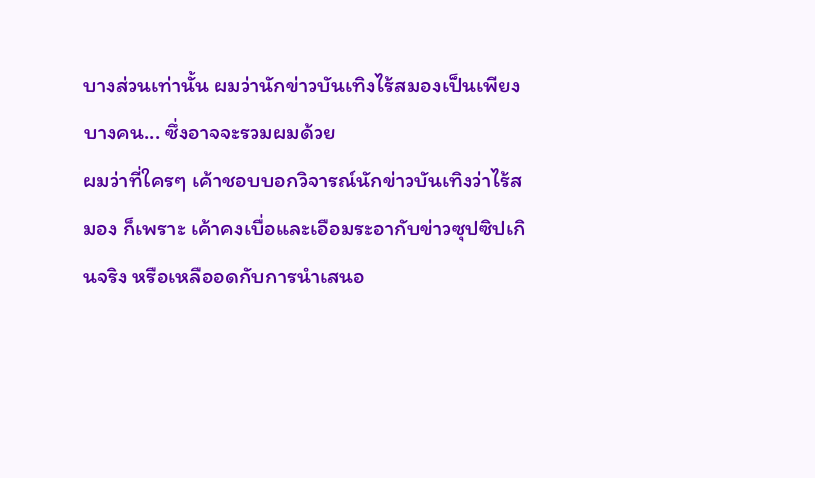บางส่วนเท่านั้น ผมว่านักข่าวบันเทิงไร้สมองเป็นเพียงบางคน... ซึ่งอาจจะรวมผมด้วย
ผมว่าที่ใครๆ เค้าชอบบอกวิจารณ์นักข่าวบันเทิงว่าไร้สมอง ก็เพราะ เค้าคงเบื่อและเอือมระอากับข่าวซุปซิปเกินจริง หรือเหลืออดกับการนำเสนอ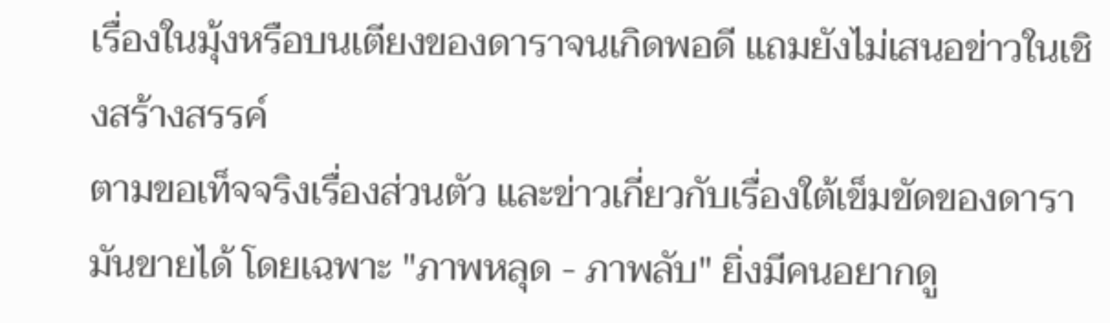เรื่องในมุ้งหรือบนเตียงของดาราจนเกิดพอดี แถมยังไม่เสนอข่าวในเชิงสร้างสรรค์
ตามขอเท็จจริงเรื่องส่วนตัว และข่าวเกี่ยวกับเรื่องใต้เข็มขัดของดารามันขายได้ โดยเฉพาะ "ภาพหลุด - ภาพลับ" ยิ่งมีคนอยากดู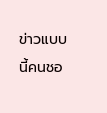ข่าวแบบนี้คนชอ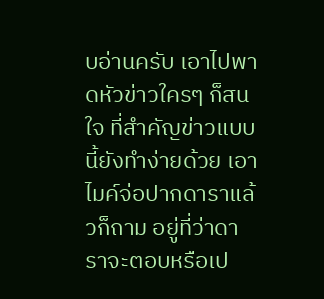บอ่านครับ เอาไปพาดหัวข่าวใครๆ ก็สนใจ ที่สำคัญข่าวแบบนี้ยังทำง่ายด้วย เอาไมค์จ่อปากดาราแล้วก็ถาม อยู่ที่ว่าดาราจะตอบหรือเป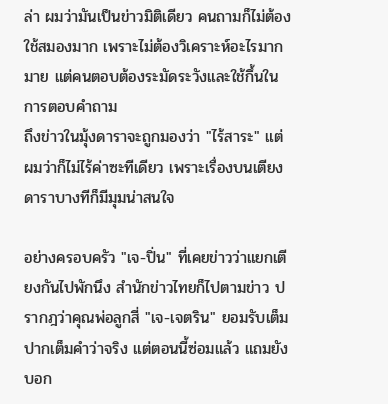ล่า ผมว่ามันเป็นข่าวมิติเดียว คนถามก็ไม่ต้องใช้สมองมาก เพราะไม่ต้องวิเคราะห์อะไรมากมาย แต่คนตอบต้องระมัดระวังและใช้กึ้นในการตอบคำถาม
ถึงข่าวในมุ้งดาราจะถูกมองว่า "ไร้สาระ" แต่ผมว่าก็ไม่ไร้ค่าซะทีเดียว เพราะเรื่องบนเตียงดาราบางทีก็มีมุมน่าสนใจ

อย่างครอบครัว "เจ-ปิ่น" ที่เคยข่าวว่าแยกเตียงกันไปพักนึง สำนักข่าวไทยก็ไปตามข่าว ปรากฎว่าคุณพ่อลูกสี่ "เจ-เจตริน" ยอมรับเต็มปากเต็มคำว่าจริง แต่ตอนนี้ซ่อมแล้ว แถมยังบอก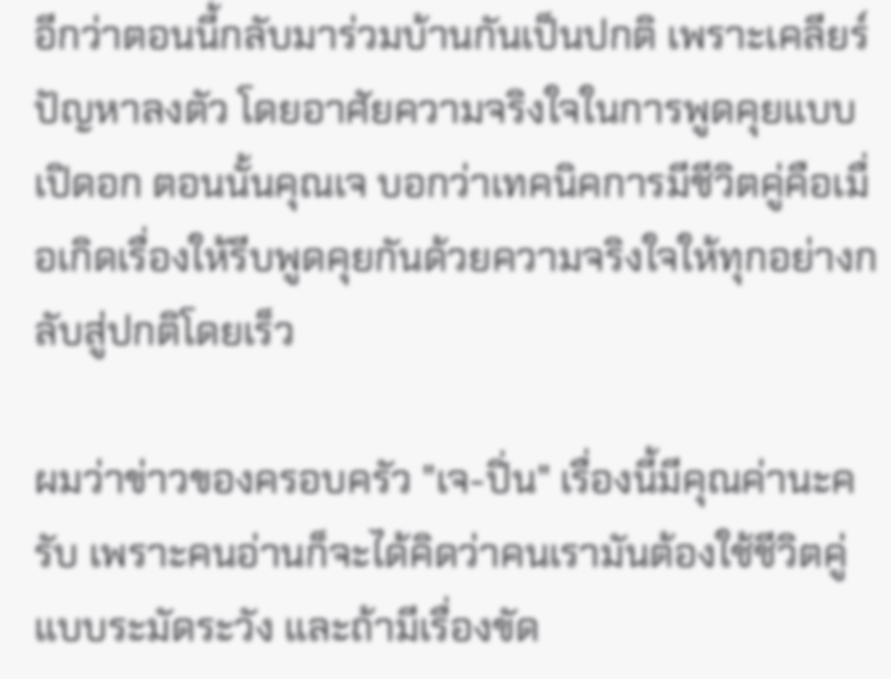อีกว่าตอนนี้กลับมาร่วมบ้านกันเป็นปกติ เพราะเคลียร์ปัญหาลงตัว โดยอาศัยความจริงใจในการพูดคุยแบบเปิดอก ตอนนั้นคุณเจ บอกว่าเทคนิคการมีชีวิตคู่คือเมื่อเกิดเรื่องให้รีบพูดคุยกันด้วยความจริงใจให้ทุกอย่างกลับสู่ปกติโดยเร็ว

ผมว่าข่าวของครอบครัว "เจ-ปิ่น" เรื่องนี้มีคุณค่านะครับ เพราะคนอ่านก็จะได้คิดว่าคนเรามันต้องใช้ชีวิตคู่แบบระมัดระวัง และถ้ามีเรื่องขัด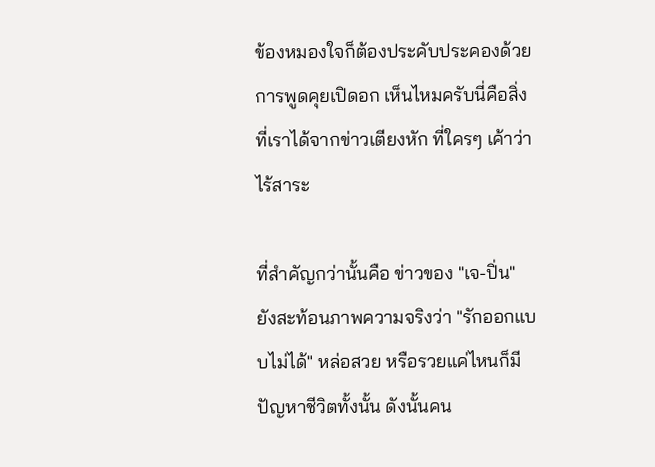ข้องหมองใจก็ต้องประคับประคองด้วยการพูดคุยเปิดอก เห็นไหมครับนี่คือสิ่งที่เราได้จากข่าวเตียงหัก ที่ใครๆ เค้าว่าไร้สาระ

ที่สำคัญกว่านั้นคือ ข่าวของ "เจ-ปิ่น" ยังสะท้อนภาพความจริงว่า "รักออกแบบไม่ได้" หล่อสวย หรือรวยแค่ไหนก็มีปัญหาชีวิตทั้งนั้น ดังนั้นคน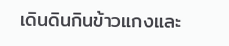เดินดินกินข้าวแกงและ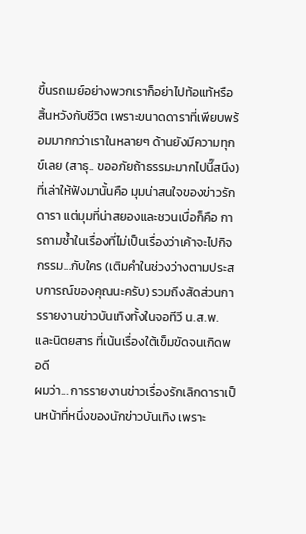ขึ้นรถเมย์อย่างพวกเราก็อย่าไปท้อแท้หรือสิ้นหวังกับชีวิต เพราะขนาดดาราที่เพียบพร้อมมากกว่าเราในหลายๆ ด้านยังมีความทุกข์เลย (สาธุ.. ขออภัยถ้าธรรมะมากไปนี๊สนึง)
ที่เล่าให้ฟังมานั้นคือ มุมน่าสนใจของข่าวรักดารา แต่มุมที่น่าสยองและชวนเบื่อก็คือ การถามซ้ำในเรื่องที่ไม่เป็นเรื่องว่าเค้าจะไปกิจกรรม...กับใคร (เติมคำในช่วงว่างตามประสบการณ์ของคุณนะครับ) รวมถึงสัดส่วนการรายงานข่าวบันเทิงทั้งในจอทีวี น.ส.พ. และนิตยสาร ที่เน้นเรื่องใต้เข็มขัดจนเกิดพอดี
ผมว่า... การรายงานข่าวเรื่องรักเลิกดาราเป็นหน้าที่หนึ่งของนักข่าวบันเทิง เพราะ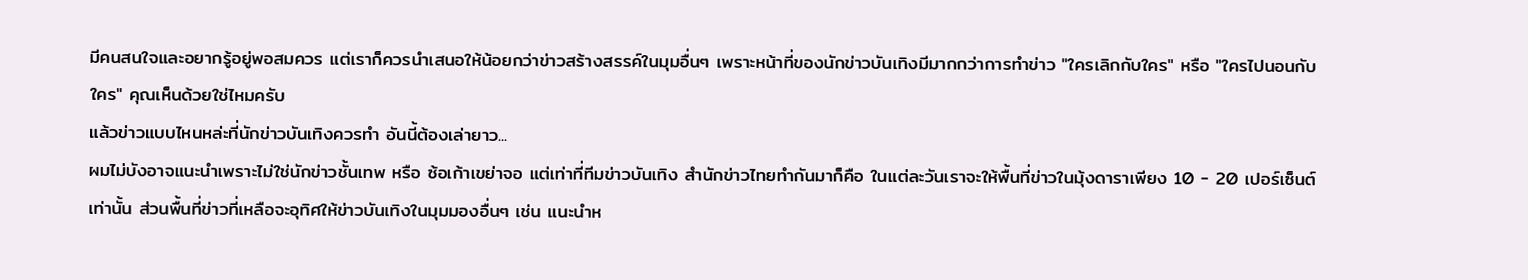มีคนสนใจและอยากรู้อยู่พอสมควร แต่เราก็ควรนำเสนอให้น้อยกว่าข่าวสร้างสรรค์ในมุมอื่นๆ เพราะหน้าที่ของนักข่าวบันเทิงมีมากกว่าการทำข่าว "ใครเลิกกับใคร" หรือ "ใครไปนอนกับใคร" คุณเห็นด้วยใช่ไหมครับ
แล้วข่าวแบบไหนหล่ะที่นักข่าวบันเทิงควรทำ อันนี้ต้องเล่ายาว...
ผมไม่บังอาจแนะนำเพราะไม่ใช่นักข่าวชั้นเทพ หรือ ซ้อเก้าเขย่าจอ แต่เท่าที่ทีมข่าวบันเทิง สำนักข่าวไทยทำกันมาก็คือ ในแต่ละวันเราจะให้พื้นที่ข่าวในมุ้งดาราเพียง 10 - 20 เปอร์เซ็นต์เท่านั้น ส่วนพื้นที่ข่าวที่เหลือจะอุทิศให้ข่าวบันเทิงในมุมมองอื่นๆ เช่น แนะนำห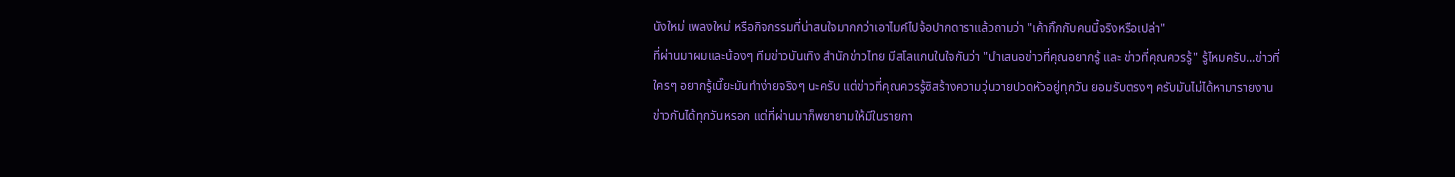นังใหม่ เพลงใหม่ หรือกิจกรรมที่น่าสนใจมากกว่าเอาไมค์ไปจ้อปากดาราแล้วถามว่า "เค้ากิ๊กกับคนนี้จริงหรือเปล่า"
ที่ผ่านมาผมและน้องๆ ทีมข่าวบันเทิง สำนักข่าวไทย มีสโลแกนในใจกันว่า "นำเสนอข่าวที่คุณอยากรู้ และ ข่าวที่คุณควรรู้" รู้ไหมครับ...ข่าวที่ใครๆ อยากรู้เนี๊ยะมันทำง่ายจริงๆ นะครับ แต่ข่าวที่คุณควรรู้ซิสร้างความวุ่นวายปวดหัวอยู่ทุกวัน ยอมรับตรงๆ ครับมันไม่ได้หามารายงานข่าวกันได้ทุกวันหรอก แต่ที่ผ่านมาก็พยายามให้มีในรายกา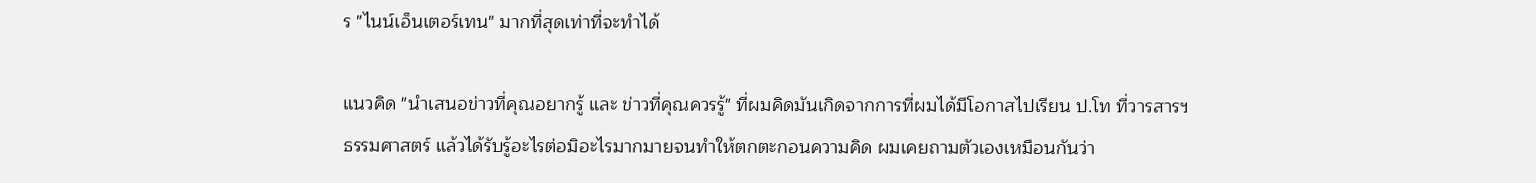ร "ไนน์เอ็นเตอร์เทน" มากที่สุดเท่าที่จะทำได้

แนวคิด "นำเสนอข่าวที่คุณอยากรู้ และ ข่าวที่คุณควรรู้" ที่ผมคิดมันเกิดจากการที่ผมได้มีโอกาสไปเรียน ป.โท ที่วารสารฯ ธรรมศาสตร์ แล้วได้รับรู้อะไรต่อมิอะไรมากมายจนทำให้ตกตะกอนความคิด ผมเคยถามตัวเองเหมือนกันว่า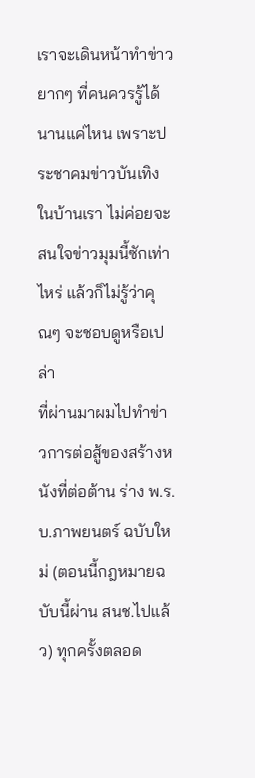เราจะเดินหน้าทำข่าวยากๆ ที่คนควรรู้ได้นานแค่ไหน เพราะประชาคมข่าวบันเทิงในบ้านเรา ไม่ค่อยจะสนใจข่าวมุมนี้ซักเท่าไหร่ แล้วก็ไม่รู้ว่าคุณๆ จะชอบดูหรือเปล่า
ที่ผ่านมาผมไปทำข่าวการต่อสู้ของสร้างหนังที่ต่อต้าน ร่าง พ.ร.บ.ภาพยนตร์ ฉบับใหม่ (ตอนนี้กฎหมายฉบับนี้ผ่าน สนช.ไปแล้ว) ทุกครั้งตลอด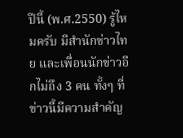ปีนี้ (พ.ศ.2550) รู้ไหมครับ มีสำนักข่าวไทย และเพื่อนนักข่าวอีกไม่ถึง 3 คน ทั้งๆ ที่ข่าวนี้มีความสำคัญ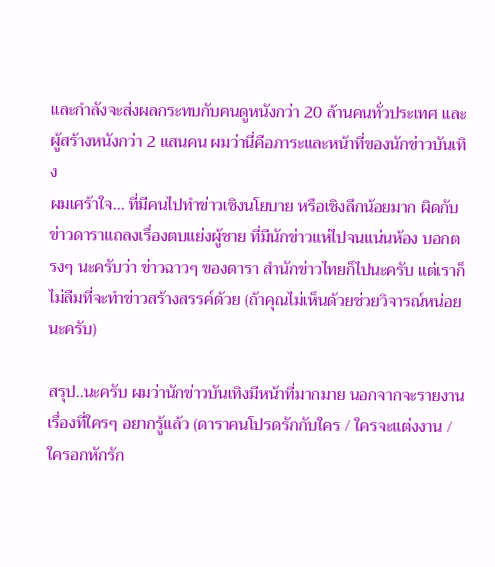และกำลังจะส่งผลกระทบกับคนดูหนังกว่า 20 ล้านคนทั่วประเทศ และผู้สร้างหนังกว่า 2 แสนคน ผมว่านี่คือภาระและหน้าที่ของนักข่าวบันเทิง
ผมเศร้าใจ... ที่มีคนไปทำข่าวเชิงนโยบาย หรือเชิงลึกน้อยมาก ผิดกับข่าวดาราแถลงเรื่องตบแย่งผู้ชาย ที่มีนักข่าวแห่ไปจนแน่นห้อง บอกตรงๆ นะครับว่า ข่าวฉาวๆ ของดารา สำนักข่าวไทยก็ไปนะครับ แต่เราก็ไม่ลืมที่จะทำข่าวสร้างสรรค์ด้วย (ถ้าคุณไม่เห็นด้วยช่วยวิจารณ์หน่อยนะครับ)

สรุป..นะครับ ผมว่านักข่าวบันเทิงมีหน้าที่มากมาย นอกจากจะรายงานเรื่องที่ใครๆ อยากรู้แล้ว (ดาราคนโปรดรักกับใคร / ใครจะแต่งงาน / ใครอกหักรัก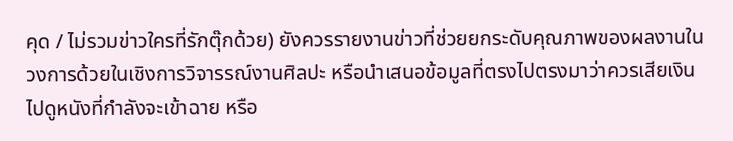คุด / ไม่รวมข่าวใครที่รักตุ๊กด้วย) ยังควรรายงานข่าวที่ช่วยยกระดับคุณภาพของผลงานในวงการด้วยในเชิงการวิจารรณ์งานศิลปะ หรือนำเสนอข้อมูลที่ตรงไปตรงมาว่าควรเสียเงินไปดูหนังที่กำลังจะเข้าฉาย หรือ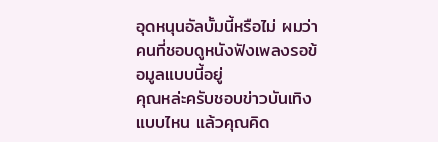อุดหนุนอัลบั้มนี้หรือไม่ ผมว่าคนที่ชอบดูหนังฟังเพลงรอข้อมูลแบบนี้อยู่
คุณหล่ะครับชอบข่าวบันเทิงแบบไหน แล้วคุณคิด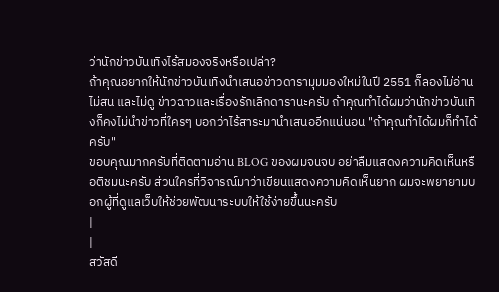ว่านักข่าวบันเทิงไร้สมองจริงหรือเปล่า?
ถ้าคุณอยากให้นักข่าวบันเทิงนำเสนอข่าวดารามุมมองใหม่ในปี 2551 ก็ลองไม่อ่าน ไม่สน และไม่ดู ข่าวฉาวและเรื่องรักเลิกดารานะครับ ถ้าคุณทำได้ผมว่านักข่าวบันเทิงก็คงไม่นำข่าวที่ใครๆ บอกว่าไร้สาระมานำเสนออีกแน่นอน "ถ้าคุณทำได้ผมก็ทำได้ครับ"
ขอบคุณมากครับที่ติดตามอ่าน BLOG ของผมจนจบ อย่าลืมแสดงความคิดเห็นหรือติชมนะครับ ส่วนใครที่วิจารณ์มาว่าเขียนแสดงความคิดเห็นยาก ผมจะพยายามบอกผู้ที่ดูแลเว็บให้ช่วยพัฒนาระบบให้ใช้ง่ายขึ้นนะครับ
|
|
สวัสดี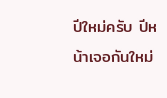ปีใหม่ครับ ปีหน้าเจอกันใหม่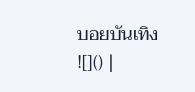บอยบันเทิง ![]() |